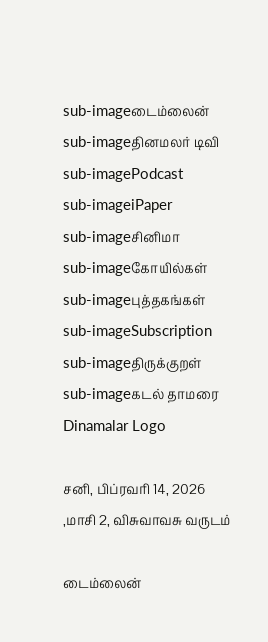sub-imageடைம்லைன்
sub-imageதினமலர் டிவி
sub-imagePodcast
sub-imageiPaper
sub-imageசினிமா
sub-imageகோயில்கள்
sub-imageபுத்தகங்கள்
sub-imageSubscription
sub-imageதிருக்குறள்
sub-imageகடல் தாமரை
Dinamalar Logo

சனி, பிப்ரவரி 14, 2026 ,மாசி 2, விசுவாவசு வருடம்

டைம்லைன்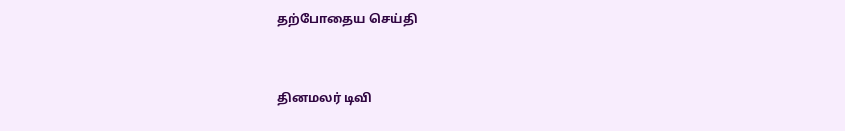தற்போதைய செய்தி


தினமலர் டிவி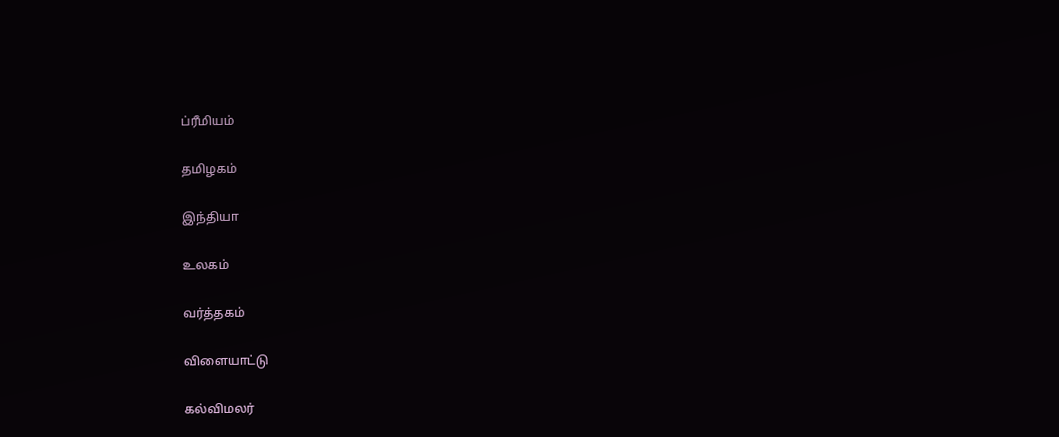ப்ரீமியம்


தமிழகம்


இந்தியா


உலகம்


வர்த்தகம்


விளையாட்டு


கல்விமலர்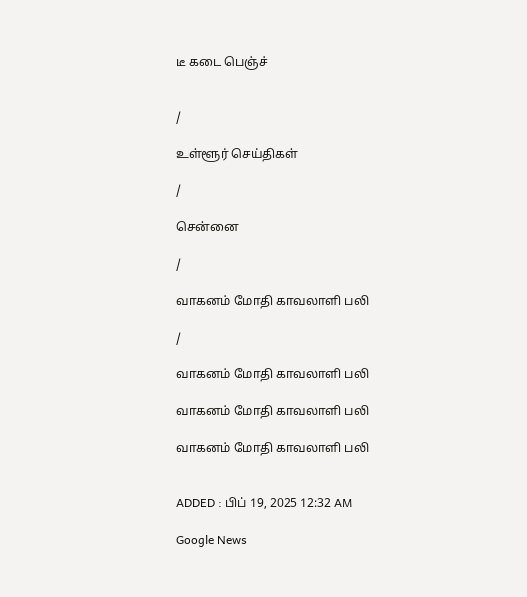டீ கடை பெஞ்ச்


/

உள்ளூர் செய்திகள்

/

சென்னை

/

வாகனம் மோதி காவலாளி பலி

/

வாகனம் மோதி காவலாளி பலி

வாகனம் மோதி காவலாளி பலி

வாகனம் மோதி காவலாளி பலி


ADDED : பிப் 19, 2025 12:32 AM

Google News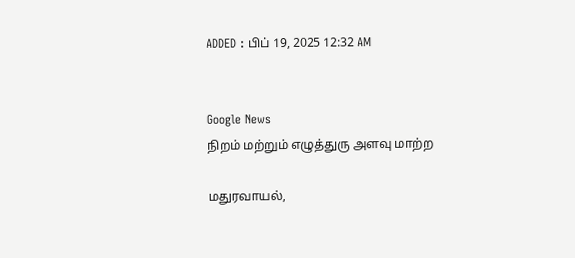ADDED : பிப் 19, 2025 12:32 AM


Google News
நிறம் மற்றும் எழுத்துரு அளவு மாற்ற

மதுரவாயல்,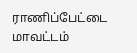ராணிப்பேட்டை மாவட்டம்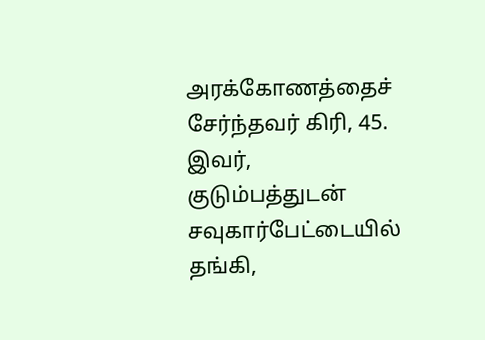அரக்கோணத்தைச் சேர்ந்தவர் கிரி, 45. இவர், குடும்பத்துடன் சவுகார்பேட்டையில் தங்கி,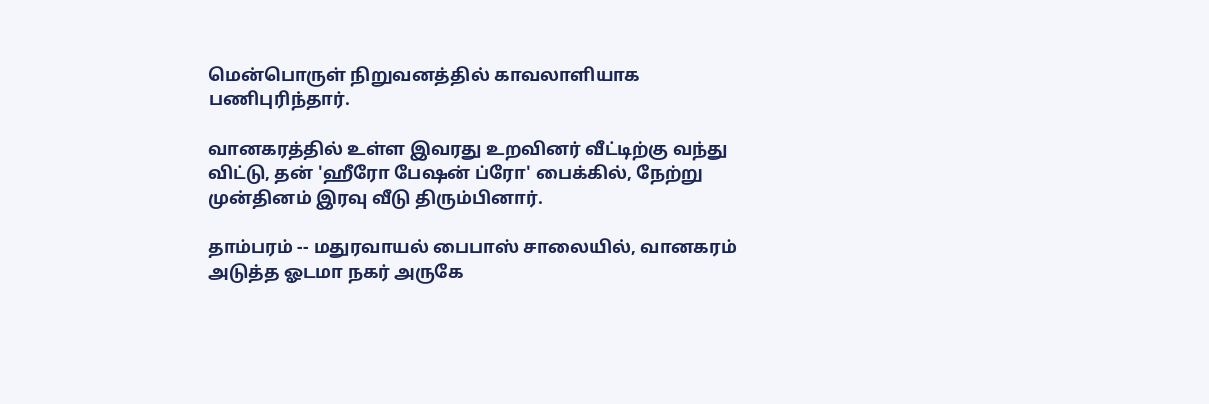மென்பொருள் நிறுவனத்தில் காவலாளியாக பணிபுரிந்தார்.

வானகரத்தில் உள்ள இவரது உறவினர் வீட்டிற்கு வந்து விட்டு, தன் 'ஹீரோ பேஷன் ப்ரோ' பைக்கில், நேற்று முன்தினம் இரவு வீடு திரும்பினார்.

தாம்பரம் -- மதுரவாயல் பைபாஸ் சாலையில், வானகரம் அடுத்த ஓடமா நகர் அருகே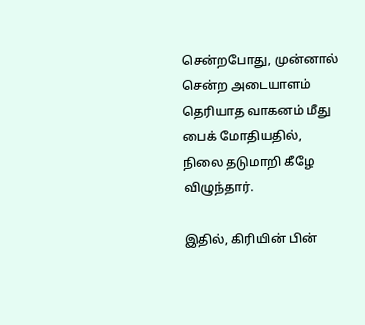சென்றபோது, முன்னால் சென்ற அடையாளம் தெரியாத வாகனம் மீது பைக் மோதியதில், நிலை தடுமாறி கீழே விழுந்தார்.

இதில், கிரியின் பின்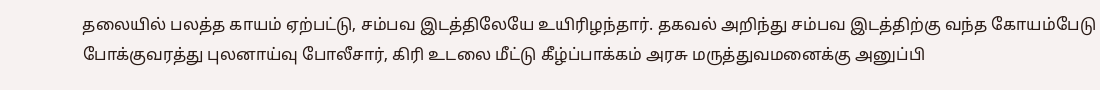தலையில் பலத்த காயம் ஏற்பட்டு, சம்பவ இடத்திலேயே உயிரிழந்தார். தகவல் அறிந்து சம்பவ இடத்திற்கு வந்த கோயம்பேடு போக்குவரத்து புலனாய்வு போலீசார், கிரி உடலை மீட்டு கீழ்ப்பாக்கம் அரசு மருத்துவமனைக்கு அனுப்பி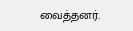வைத்தனர்.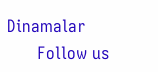Dinamalar
      Follow us